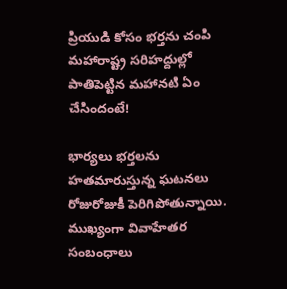ప్రియుడి కోసం భర్తను చంపి మహారాష్ట్ర సరిహద్దుల్లో పాతిపెట్టిన మహానటి ఏం చేసిందంటే!

భార్యలు భర్తలను హతమారుస్తున్న ఘటనలు రోజురోజుకీ పెరిగిపోతున్నాయి. ముఖ్యంగా వివాహేతర సంబంధాలు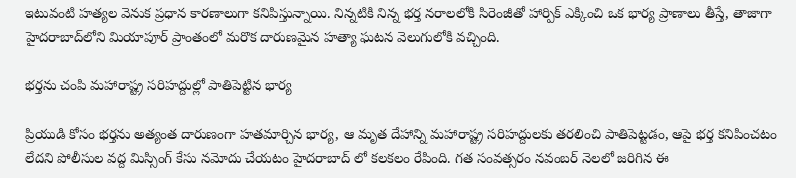ఇటువంటి హత్యల వెనుక ప్రధాన కారణాలుగా కనిపిస్తున్నాయి. నిన్నటికి నిన్న భర్త నరాలలోకి సిరెంజీతో హార్పిక్ ఎక్కించి ఒక భార్య ప్రాణాలు తీస్తే, తాజాగా హైదరాబాద్‌లోని మియాపూర్ ప్రాంతంలో మరొక దారుణమైన హత్యా ఘటన వెలుగులోకి వచ్చింది.

భర్తను చంపి మహారాష్ట్ర సరిహద్దుల్లో పాతిపెట్టిన భార్య

ప్రియుడి కోసం భర్తను అత్యంత దారుణంగా హతమార్చిన భార్య, ఆ మృత దేహాన్ని మహారాష్ట్ర సరిహద్దులకు తరలించి పాతిపెట్టడం, ఆపై భర్త కనిపించటం లేదని పోలీసుల వద్ద మిస్సింగ్ కేసు నమోదు చేయటం హైదరాబాద్ లో కలకలం రేపింది. గత సంవత్సరం నవంబర్ నెలలో జరిగిన ఈ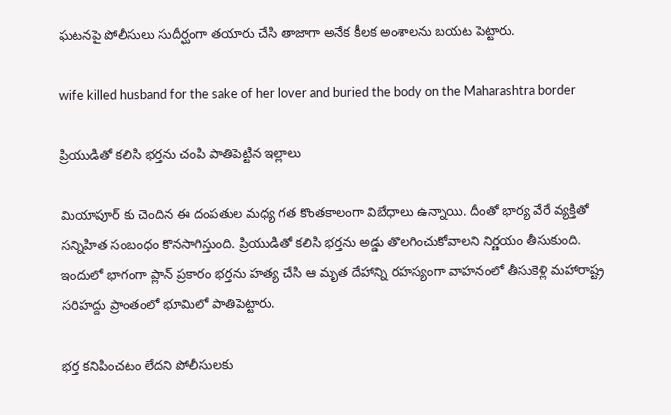ఘటనపై పోలీసులు సుదీర్ఘంగా తయారు చేసి తాజాగా అనేక కీలక అంశాలను బయట పెట్టారు.

wife killed husband for the sake of her lover and buried the body on the Maharashtra border

ప్రియుడితో కలిసి భర్తను చంపి పాతిపెట్టిన ఇల్లాలు

మియాపూర్ కు చెందిన ఈ దంపతుల మధ్య గత కొంతకాలంగా విబేధాలు ఉన్నాయి. దీంతో భార్య వేరే వ్యక్తితో సన్నిహిత సంబంధం కొనసాగిస్తుంది. ప్రియుడితో కలిసి భర్తను అడ్డు తొలగించుకోవాలని నిర్ణయం తీసుకుంది. ఇందులో భాగంగా ప్లాన్ ప్రకారం భర్తను హత్య చేసి ఆ మృత దేహాన్ని రహస్యంగా వాహనంలో తీసుకెళ్లి మహారాష్ట్ర సరిహద్దు ప్రాంతంలో భూమిలో పాతిపెట్టారు.

భర్త కనిపించటం లేదని పోలీసులకు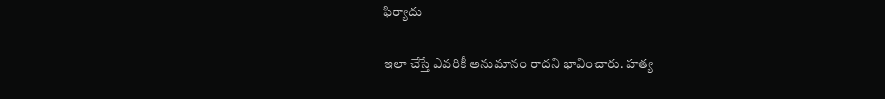ఫిర్యాదు

ఇలా చేస్తే ఎవరికీ అనుమానం రాదని భావించారు. హత్య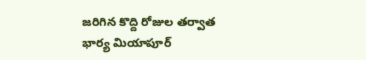జరిగిన కొద్ది రోజుల తర్వాత భార్య మియాపూర్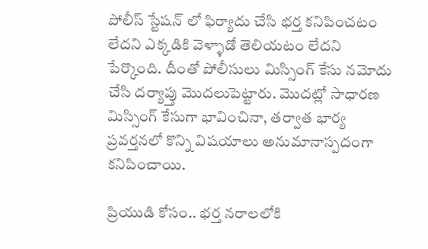పోలీస్ స్టేషన్ లో ఫిర్యాదు చేసి భర్త కనిపించటం లేదని ఎక్కడికి వెళ్ళాడో తెలియటం లేదని పేర్కొంది. దీంతో పోలీసులు మిస్సింగ్ కేసు నమోదు చేసి దర్యాప్తు మొదలుపెట్టారు. మొదట్లో సాధారణ మిస్సింగ్ కేసుగా భావించినా, తర్వాత భార్య ప్రవర్తనలో కొన్ని విషయాలు అనుమానాస్పదంగా కనిపించాయి.

ప్రియుడి కోసం.. భర్త నరాలలోకి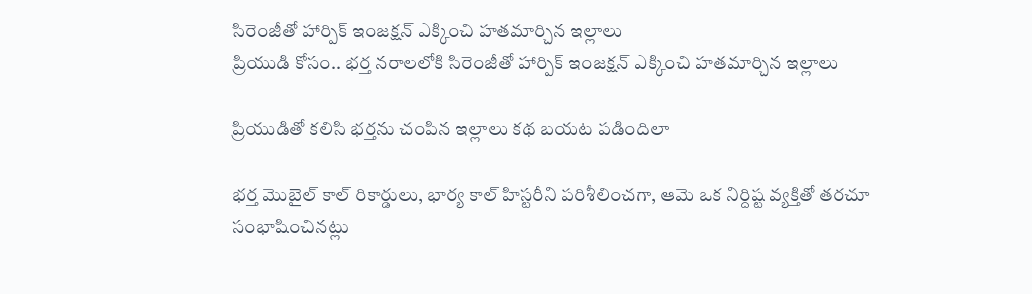సిరెంజీతో హార్పిక్ ఇంజక్షన్ ఎక్కించి హతమార్చిన ఇల్లాలు
ప్రియుడి కోసం.. భర్త నరాలలోకి సిరెంజీతో హార్పిక్ ఇంజక్షన్ ఎక్కించి హతమార్చిన ఇల్లాలు

ప్రియుడితో కలిసి భర్తను చంపిన ఇల్లాలు కథ బయట పడిందిలా

భర్త మొబైల్ కాల్ రికార్డులు, భార్య కాల్ హిస్టరీని పరిశీలించగా, ఆమె ఒక నిర్దిష్ట వ్యక్తితో తరచూ సంభాషించినట్లు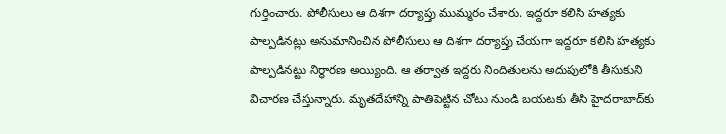గుర్తించారు. పోలీసులు ఆ దిశగా దర్యాప్తు ముమ్మరం చేశారు. ఇద్దరూ కలిసి హత్యకు పాల్పడినట్లు అనుమానించిన పోలీసులు ఆ దిశగా దర్యాప్తు చేయగా ఇద్దరూ కలిసి హత్యకు పాల్పడినట్టు నిర్ధారణ అయ్యింది. ఆ తర్వాత ఇద్దరు నిందితులను అదుపులోకి తీసుకుని విచారణ చేస్తున్నారు. మృతదేహాన్ని పాతిపెట్టిన చోటు నుండి బయటకు తీసి హైదరాబాద్‌కు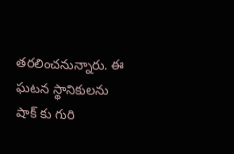తరలించనున్నారు. ఈ ఘటన స్థానికులను షాక్ కు గురి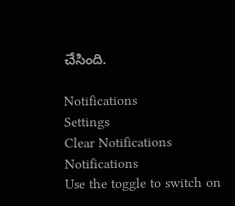చేసింది.

Notifications
Settings
Clear Notifications
Notifications
Use the toggle to switch on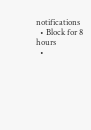notifications
  • Block for 8 hours
  •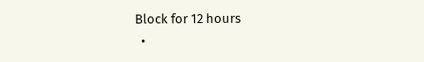Block for 12 hours
  •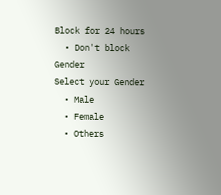Block for 24 hours
  • Don't block
Gender
Select your Gender
  • Male
  • Female
  • Others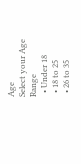Age
Select your Age Range
  • Under 18
  • 18 to 25
  • 26 to 35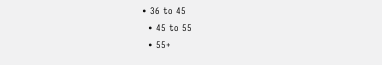• 36 to 45
  • 45 to 55
  • 55+